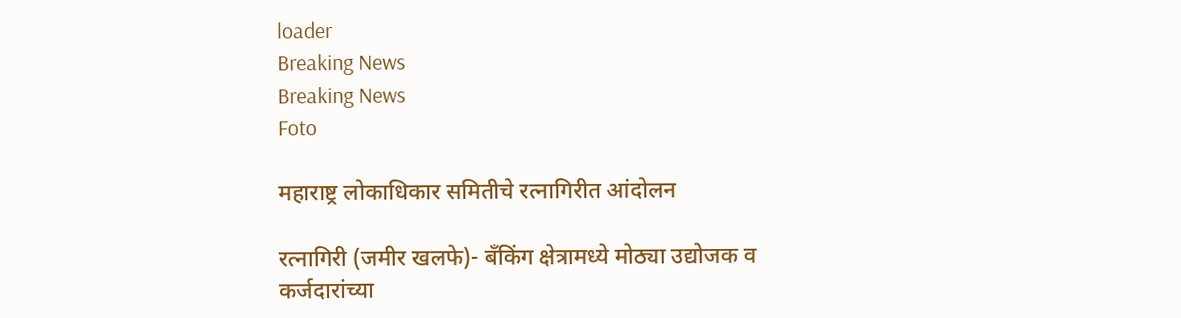loader
Breaking News
Breaking News
Foto

महाराष्ट्र लोकाधिकार समितीचे रत्नागिरीत आंदोलन

रत्नागिरी (जमीर खलफे)- बँकिंग क्षेत्रामध्ये मोठ्या उद्योजक व कर्जदारांच्या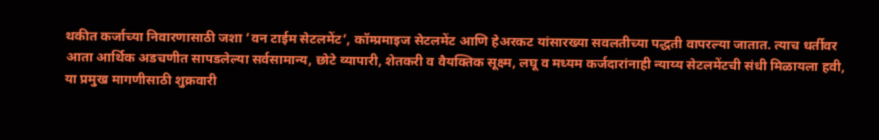थकीत कर्जाच्या निवारणासाठी जशा ’वन टाईम सेटलमेंट’, कॉम्प्रमाइज सेटलमेंट आणि हेअरकट यांसारख्या सवलतीच्या पद्धती वापरल्या जातात. त्याच धर्तीवर आता आर्थिक अडचणीत सापडलेल्या सर्वसामान्य, छोटे व्यापारी, शेतकरी व वैयक्तिक सूक्ष्म, लघू व मध्यम कर्जदारांनाही न्याय्य सेटलमेंटची संधी मिळायला हवी, या प्रमुख मागणीसाठी शुक्रवारी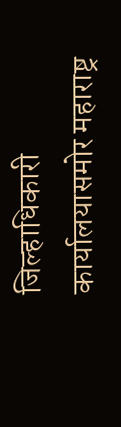जिल्हाधिकारी कार्यालयासमोर महाराष्ट्र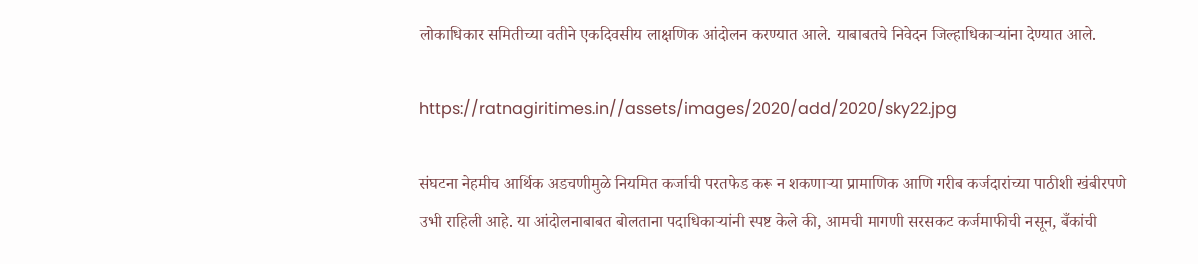लोकाधिकार समितीच्या वतीने एकदिवसीय लाक्षणिक आंदोलन करण्यात आले. याबाबतचे निवेदन जिल्हाधिकार्‍यांना देण्यात आले.

https://ratnagiritimes.in//assets/images/2020/add/2020/sky22.jpg

संघटना नेहमीच आर्थिक अडचणीमुळे नियमित कर्जाची परतफेड करू न शकणार्‍या प्रामाणिक आणि गरीब कर्जदारांच्या पाठीशी खंबीरपणे उभी राहिली आहे. या आंदोलनाबाबत बोलताना पदाधिकार्‍यांनी स्पष्ट केले की, आमची मागणी सरसकट कर्जमाफीची नसून, बँकांची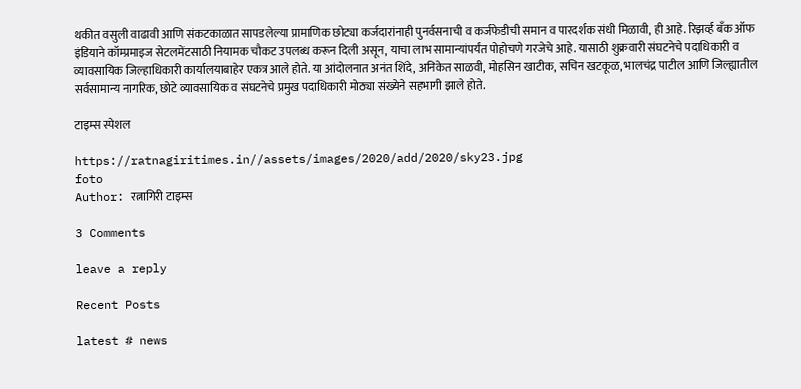थकीत वसुली वाढावी आणि संकटकाळात सापडलेल्या प्रामाणिक छोट्या कर्जदारांनाही पुनर्वसनाची व कर्जफेडीची समान व पारदर्शक संधी मिळावी, ही आहे. रिझर्व्ह बँक ऑफ इंडियाने कॉम्प्रमाइज सेटलमेंटसाठी नियामक चौकट उपलब्ध करून दिली असून, याचा लाभ सामान्यांपर्यंत पोहोचणे गरजेचे आहे. यासाठी शुक्रवारी संघटनेचे पदाधिकारी व व्यावसायिक जिल्हाधिकारी कार्यालयाबाहेर एकत्र आले होते. या आंदोलनात अनंत शिंदे, अनिकेत साळवी, मोहसिन खाटीक, सचिन खटकूळ, भालचंद्र पाटील आणि जिल्ह्यातील सर्वसामान्य नागरिक, छोटे व्यावसायिक व संघटनेचे प्रमुख पदाधिकारी मोठ्या संख्येने सहभागी झाले होते.

टाइम्स स्पेशल

https://ratnagiritimes.in//assets/images/2020/add/2020/sky23.jpg
foto
Author: रत्नागिरी टाइम्स

3 Comments

leave a reply

Recent Posts

latest # news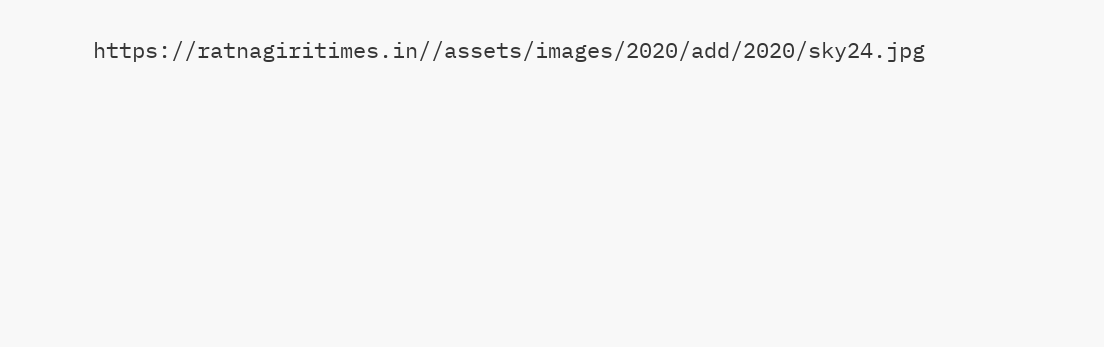https://ratnagiritimes.in//assets/images/2020/add/2020/sky24.jpg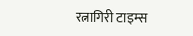रत्नागिरी टाइम्स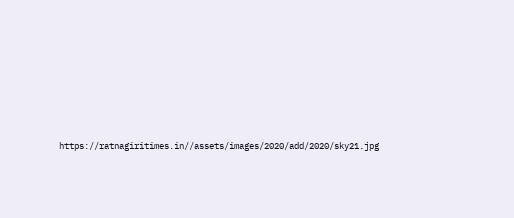https://ratnagiritimes.in//assets/images/2020/add/2020/sky21.jpg